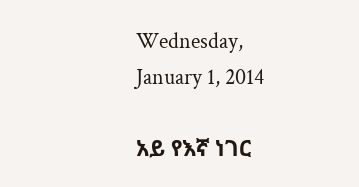Wednesday, January 1, 2014

አይ የእኛ ነገር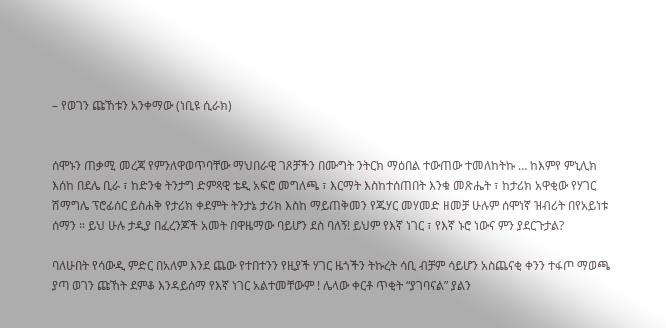– የወገን ጩኸቱን አንቀማው (ነቢዩ ሲራክ)


ሰሞኑን ጠቃሚ መረጃ የምንለዋወጥባቸው ማህበራዊ ገጾቻችን በሙግት ንትርክ ማዕበል ተውጠው ተመለከትኩ … ከእምየ ምኒሊክ እሰከ በደሌ ቢራ ፣ ከድንቁ ትንታግ ድምጻዊ ቴዲ አፍሮ መግለጫ ፣ እርማት እስከተሰጠበት እንቁ መጽሔት ፣ ከታሪክ አዋቂው የሃገር ሽማግሌ ፕሮፊሰር ይስሐቅ የታሪክ ቀደምት ትንታኔ ታሪክ እስከ ማይጠቅመን የጁሃር መሃመድ ዘመቻ ሁሉም ሰሞነኛ ዝብሪት በየአይነቱ ሰማን ። ይህ ሁሉ ታዲያ በፈረንጆች አመት በዋዜማው ባይሆን ደስ ባለኝ! ይህም የእኛ ነገር ፣ የእኛ ኑሮ ነውና ምን ያደርጉታል?

ባለሁበት የሳውዲ ምድር በአለም እንደ ጨው የተበተንን የዚያች ሃገር ዜጎችን ትኩረት ሳቢ ብቻም ሳይሆን አስጨናቂ ቀንን ተፋጦ ማወጫ ያጣ ወገን ጩኸት ደምቆ እንዳይሰማ የእኛ ነገር አልተመቸውም ! ሌላው ቀርቶ ጥቂት “ያገባናል” ያልን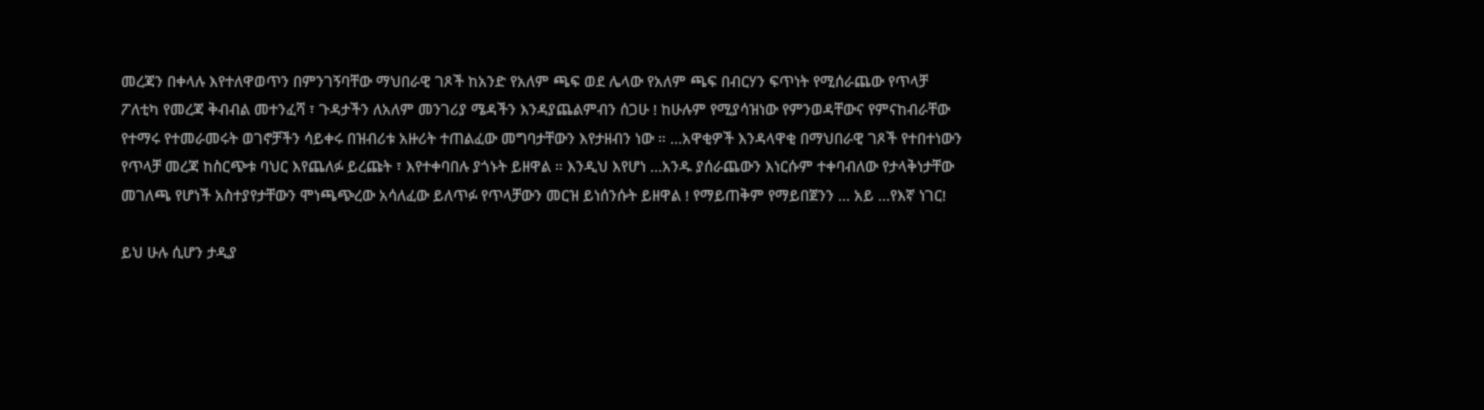መረጃን በቀላሉ እየተለዋወጥን በምንገኝባቸው ማህበራዊ ገጾች ከአንድ የአለም ጫፍ ወደ ሌላው የአለም ጫፍ በብርሃን ፍጥነት የሚሰራጨው የጥላቻ ፖለቲካ የመረጃ ቅብብል መተንፈሻ ፣ ጉዳታችን ለአለም መንገሪያ ሜዳችን እንዳያጨልምብን ሰጋሁ ! ከሁሉም የሚያሳዝነው የምንወዳቸውና የምናከብራቸው የተማሩ የተመራመሩት ወገኖቻችን ሳይቀሩ በዝብሪቱ አዙሪት ተጠልፈው መግባታቸውን እየታዘብን ነው ። …አዋቂዎች እንዳላዋቂ በማህበራዊ ገጾች የተበተነውን የጥላቻ መረጃ ከስርጭቱ ባህር እየጨለፉ ይረጩት ፣ እየተቀባበሉ ያጎኑት ይዘዋል ። እንዲህ እየሆነ …አንዱ ያሰራጨውን እነርሱም ተቀባብለው የታላቅነታቸው መገለጫ የሆነች አስተያየታቸውን ሞነጫጭረው አሳለፈው ይለጥፉ የጥላቻውን መርዝ ይነሰንሱት ይዘዋል ! የማይጠቅም የማይበጀንን … አይ …የእኛ ነገር!

ይህ ሁሉ ሲሆን ታዲያ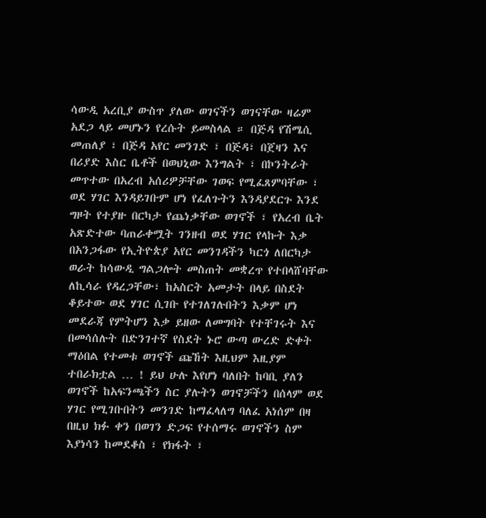ሳውዲ አረቢያ ውስጥ ያለው ወገናችን ወገናቸው ዛሬም አደጋ ላይ መሆኑን የረሱት ይመስላል ። በጅዳ የሽሜሲ መጠለያ ፣ በጅዳ አየር መንገድ ፣ በጅዳ፣ በጀዛን እና በሪያድ እስር ቤቶች በወህኒው እንግልት ፣ በኮንትራት መጥተው በአረብ አሰሪዎቻቸው ገወፍ የሚፈጸምባቸው ፣ ወደ ሃገር እንዳይገቡም ሆነ የፈለጉትን እንዳያደርጉ እንደ ግዞት የተያዙ በርካታ የጨነቃቸው ወገኖች ፣ የአረብ ቤት አጽድተው ባጠራቀሟት ገንዘብ ወደ ሃገር የላኩት እቃ በአንጋፋው የኢትዮጵያ አየር መንገዳችን ካርጎ ለበርካታ ወራት ከሳውዲ ግልጋሎት መስጠት መቋረጥ የተበላሸባቸው ለኪሳራ የዳረጋቸው፣ ከአስርት አመታት በላይ በስደት ቆይተው ወደ ሃገር ሲገቡ የተገለገሉበትን እቃም ሆነ መደራጃ የምትሆን እቃ ይዘው ለመግባት የተቸገሩት እና በመሳሰሉት በድንገተኛ የስደት ኑሮ ውጣ ውረድ ድቀት ማዕበል የተመቱ ወገኖች ጩኸት እዚህም እዚያም ተበራክቷል … ! ይህ ሁሉ እየሆነ ባለበት ከባቢ ያለን ወገኖች ከአፍንጫችን ስር ያሉትን ወገኖቻችን በሰላም ወደ ሃገር የሚገቡበትን መንገድ ከማፈላለግ ባለፈ አነሰም በዛ በዚህ ክፉ ቀን በወገን ድጋፍ የተሰማሩ ወገኖችን ስም እያነሳን ከመደቆስ ፣ የክፋት ፣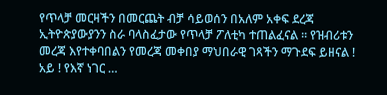የጥላቻ መርዛችን በመርጨት ብቻ ሳይወሰን በአለም አቀፍ ደረጃ ኢትዮጵያውያንን ስራ ባላስፈታው የጥላቻ ፖለቲካ ተጠልፈናል ። የዝብሪቱን መረጃ እየተቀባበልን የመረጃ መቀበያ ማህበራዊ ገጻችን ማጉደፍ ይዘናል ! አይ ! የእኛ ነገር …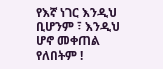የእኛ ነገር እንዲህ ቢሆንም ፣ እንዲህ ሆኖ መቀጠል የለበትም !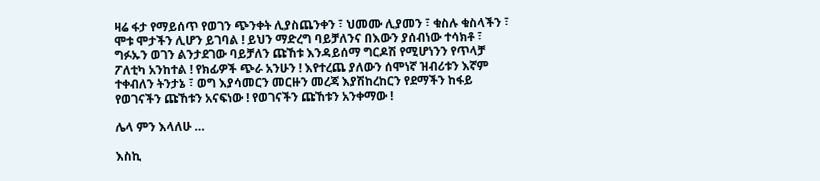ዛሬ ፋታ የማይሰጥ የወገን ጭንቀት ሊያስጨንቀን ፣ ህመሙ ሊያመን ፣ ቁስሉ ቁስላችን ፣ ሞቱ ሞታችን ሊሆን ይገባል ! ይህን ማድረግ ባይቻለንና በእውን ያሰብነው ተሳክቶ ፣ ግፉኡን ወገን ልንታደገው ባይቻለን ጩኸቱ እንዳይሰማ ግርዶሽ የሚሆነንን የጥላቻ ፖለቲካ አንከተል ! የክፊዎች ጭራ አንሁን ! እየተረጨ ያለውን ሰሞነኛ ዝብሪቱን እኛም ተቀብለን ትንታኔ ፣ ወግ እያሳመርን መርዙን መረጃ እያሽከረከርን የደማችን ከፋይ የወገናችን ጩኸቱን አናፍነው ! የወገናችን ጩኸቱን አንቀማው !

ሌላ ምን እላለሁ …

እስኪ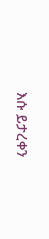እሱ ይታረቀን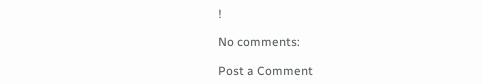!

No comments:

Post a Comment